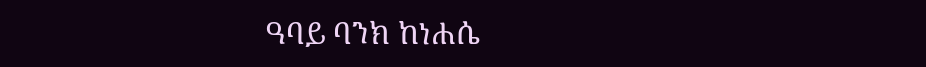ዓባይ ባንክ ከነሐሴ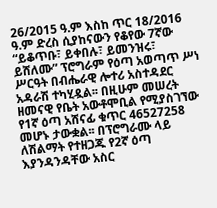26/2015 ዓ.ም እስከ ጥር 18/2016 ዓ.ም ድረስ ሲያከናውን የቆየው 7ኛው “ይቆጥቡ፣ ይቀበሉ፣ ይመንዝሩ፣ ይሸለሙ” ፕሮግራም የዕጣ አወጣጥ ሥነ ሥርዓት በብሔራዊ ሎተሪ አስተዳደር አዳራሽ ተካሂዷል፡፡ በዚሁም መሠረት ዘመናዊ የቤት አውቶሞቢል የሚያስገኘው የ1ኛ ዕጣ አሸናፊ ቁጥር 46527258 መሆኑ ታውቋል፡፡ በፕሮግራሙ ላይ ለሽልማት የተዘጋጁ የ2ኛ ዕጣ እያንዳንዳቸው አስር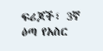ፍሪጆች፣ 3ኛ ዕጣ የአስር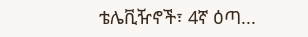ቴሌቪዥኖች፣ 4ኛ ዕጣ...